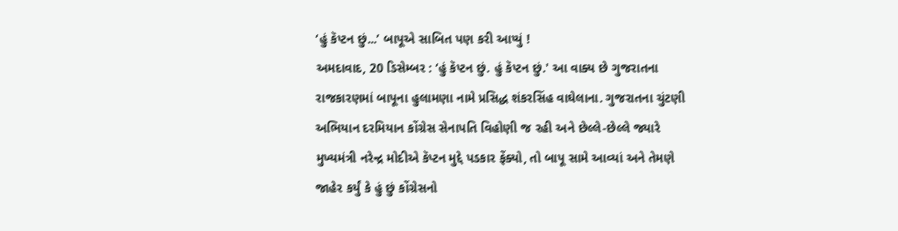‘હું કૅપ્ટન છું...’ બાપૂએ સાબિત પણ કરી આપ્યું !
અમદાવાદ, 20 ડિસેમ્બર : ‘હું કૅપ્ટન છું. હું કૅપ્ટન છું.' આ વાક્ય છે ગુજરાતના રાજકારણમાં બાપૂના હુલામણા નામે પ્રસિદ્ધ શંકરસિંહ વાઘેલાના. ગુજરાતના ચુંટણી અભિયાન દરમિયાન કોંગ્રેસ સેનાપતિ વિહોણી જ રહી અને છેલ્લે-છેલ્લે જ્યારે મુખ્યમંત્રી નરેન્દ્ર મોદીએ કૅપ્ટન મુદ્દે પડકાર ફેંક્યો, તો બાપૂ સામે આવ્યાં અને તેમણે જાહેર કર્યું કે હું છું કોંગ્રેસનો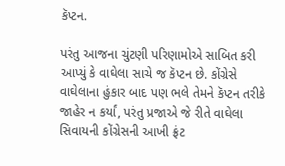કૅપ્ટન.

પરંતુ આજના ચુંટણી પરિણામોએ સાબિત કરી આપ્યું કે વાઘેલા સાચે જ કૅપ્ટન છે. કોંગ્રેસે વાઘેલાના હુંકાર બાદ પણ ભલે તેમને કૅપ્ટન તરીકે જાહેર ન કર્યાં, પરંતુ પ્રજાએ જે રીતે વાઘેલા સિવાયની કોંગ્રેસની આખી ફ્રંટ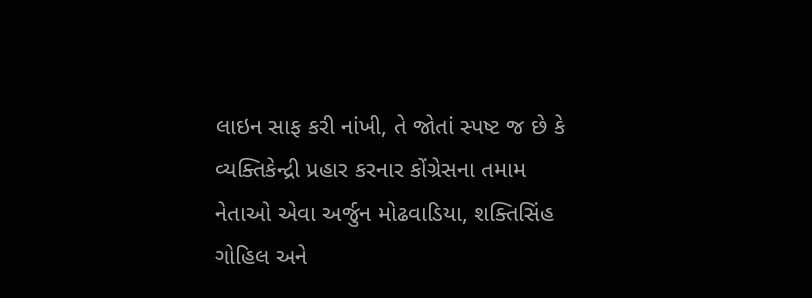લાઇન સાફ કરી નાંખી, તે જોતાં સ્પષ્ટ જ છે કે વ્યક્તિકેન્દ્રી પ્રહાર કરનાર કોંગ્રેસના તમામ નેતાઓ એવા અર્જુન મોઢવાડિયા, શક્તિસિંહ ગોહિલ અને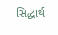સિદ્ધાર્થ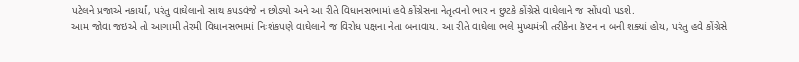પટેલને પ્રજાએ નકાર્યાં, પરંતુ વાઘેલાનો સાથ કપડવંજે ન છોડ્યો અને આ રીતે વિધાનસભામાં હવે કોંગ્રેસના નેતૃત્વનો ભાર ન છુટકે કોંગ્રેસે વાઘેલાને જ સોંપવો પડશે.
આમ જોવા જઇએ તો આગામી તેરમી વિધાનસભામાં નિઃશંકપણે વાઘેલાને જ વિરોધ પક્ષના નેતા બનાવાય. આ રીતે વાઘેલા ભલે મુખ્યમંત્રી તરીકેના કૅપ્ટન ન બની શક્યાં હોય, પરંતુ હવે કોંગ્રેસે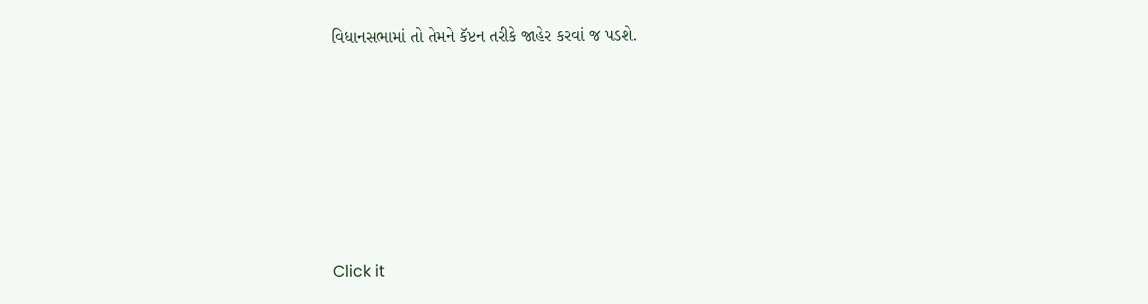વિધાનસભામાં તો તેમને કૅપ્ટન તરીકે જાહેર કરવાં જ પડશે.












Click it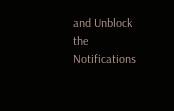and Unblock the Notifications